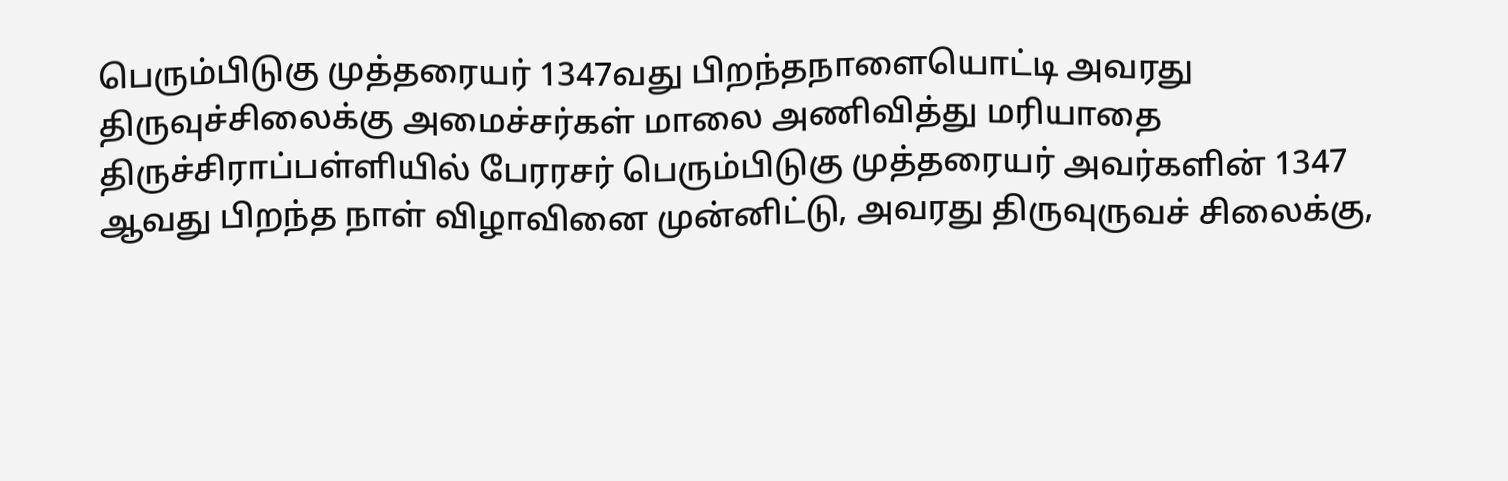பெரும்பிடுகு முத்தரையர் 1347வது பிறந்தநாளையொட்டி அவரது திருவுச்சிலைக்கு அமைச்சர்கள் மாலை அணிவித்து மரியாதை
திருச்சிராப்பள்ளியில் பேரரசர் பெரும்பிடுகு முத்தரையர் அவர்களின் 1347 ஆவது பிறந்த நாள் விழாவினை முன்னிட்டு, அவரது திருவுருவச் சிலைக்கு,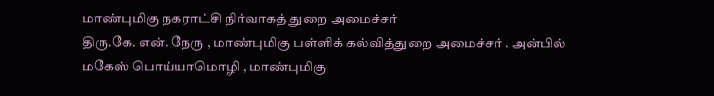மாண்புமிகு நகராட்சி நிர்வாகத் துறை அமைச்சர்
திரு.கே. என். நேரு , மாண்புமிகு பள்ளிக் கல்வித்துறை அமைச்சர் . அன்பில் மகேஸ் பொய்யாமொழி , மாண்புமிகு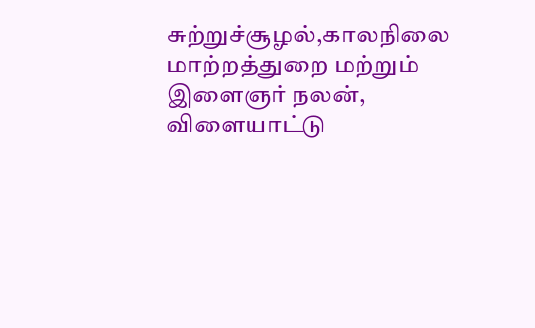சுற்றுச்சூழல்,காலநிலை மாற்றத்துறை மற்றும் இளைஞர் நலன், விளையாட்டு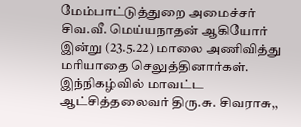மேம்பாட்டுத்துறை அமைச்சர்
சிவ.வீ. மெய்யநாதன் ஆகியோர் இன்று (23.5.22) மாலை அணிவித்து மரியாதை செலுத்தினார்கள்.
இந்நிகழ்வில் மாவட்ட ஆட்சித்தலைவர் திரு.சு. சிவராசு,,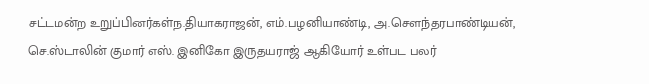சட்டமன்ற உறுப்பினர்கள்ந.தியாகராஜன், எம்.பழனியாண்டி, அ.சௌந்தரபாண்டியன், செ.ஸ்டாலின் குமார் எஸ். இனிகோ இருதயராஜ் ஆகியோர் உள்பட பலர்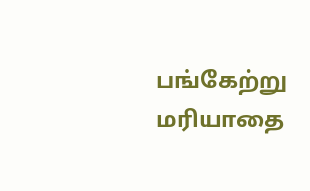பங்கேற்று மரியாதை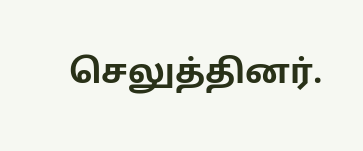செலுத்தினர்.